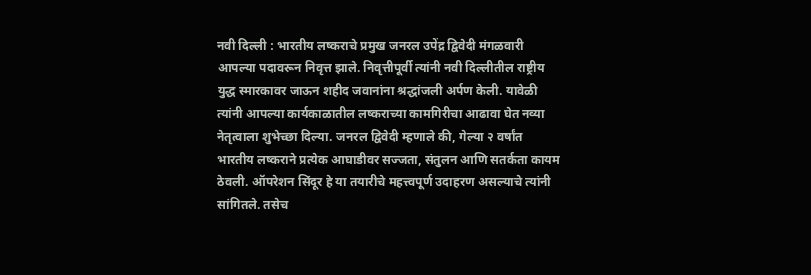नवी दिल्ली : भारतीय लष्कराचे प्रमुख जनरल उपेंद्र द्विवेदी मंगळवारी आपल्या पदावरून निवृत्त झाले. निवृत्तीपूर्वी त्यांनी नवी दिल्लीतील राष्ट्रीय युद्ध स्मारकावर जाऊन शहीद जवानांना श्रद्धांजली अर्पण केली. यावेळी त्यांनी आपल्या कार्यकाळातील लष्कराच्या कामगिरीचा आढावा घेत नव्या नेतृत्वाला शुभेच्छा दिल्या. जनरल द्विवेदी म्हणाले की, गेल्या २ वर्षांत भारतीय लष्कराने प्रत्येक आघाडीवर सज्जता, संतुलन आणि सतर्कता कायम ठेवली. ऑपरेशन सिंदूर हे या तयारीचे महत्त्वपूर्ण उदाहरण असल्याचे त्यांनी सांगितले. तसेच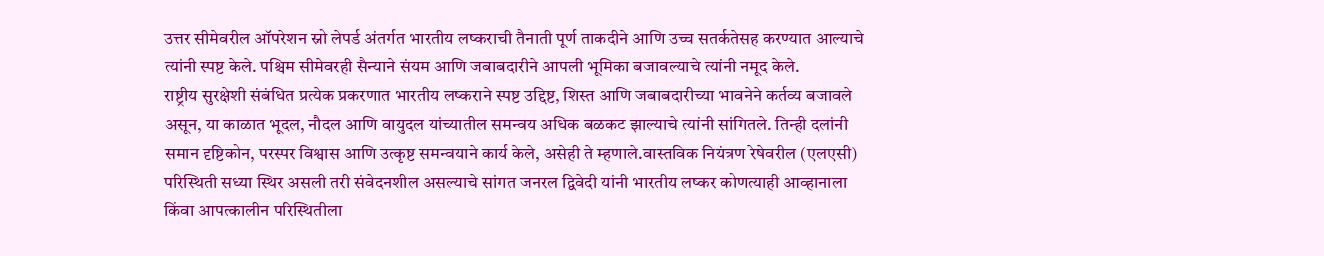उत्तर सीमेवरील ऑपरेशन स्नो लेपर्ड अंतर्गत भारतीय लष्कराची तैनाती पूर्ण ताकदीने आणि उच्च सतर्कतेसह करण्यात आल्याचे त्यांनी स्पष्ट केले. पश्चिम सीमेवरही सैन्याने संयम आणि जबाबदारीने आपली भूमिका बजावल्याचे त्यांनी नमूद केले.
राष्ट्रीय सुरक्षेशी संबंधित प्रत्येक प्रकरणात भारतीय लष्कराने स्पष्ट उद्दिष्ट, शिस्त आणि जबाबदारीच्या भावनेने कर्तव्य बजावले असून, या काळात भूदल, नौदल आणि वायुदल यांच्यातील समन्वय अधिक बळकट झाल्याचे त्यांनी सांगितले. तिन्ही दलांनी समान दृष्टिकोन, परस्पर विश्वास आणि उत्कृष्ट समन्वयाने कार्य केले, असेही ते म्हणाले.वास्तविक नियंत्रण रेषेवरील (एलएसी) परिस्थिती सध्या स्थिर असली तरी संवेदनशील असल्याचे सांगत जनरल द्विवेदी यांनी भारतीय लष्कर कोणत्याही आव्हानाला किंवा आपत्कालीन परिस्थितीला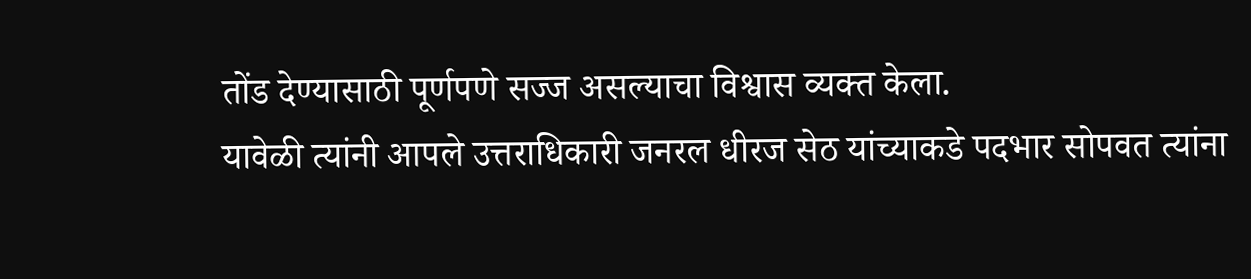तोंड देण्यासाठी पूर्णपणे सज्ज असल्याचा विश्वास व्यक्त केला.
यावेळी त्यांनी आपले उत्तराधिकारी जनरल धीरज सेठ यांच्याकडे पदभार सोपवत त्यांना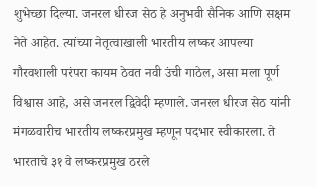शुभेच्छा दिल्या. जनरल धीरज सेठ हे अनुभवी सैनिक आणि सक्षम नेते आहेत. त्यांच्या नेतृत्वाखाली भारतीय लष्कर आपल्या गौरवशाली परंपरा कायम ठेवत नवी उंची गाठेल, असा मला पूर्ण विश्वास आहे, असे जनरल द्विवेदी म्हणाले. जनरल धीरज सेठ यांनी मंगळवारीच भारतीय लष्करप्रमुख म्हणून पदभार स्वीकारला. ते भारताचे ३१ वे लष्करप्रमुख ठरले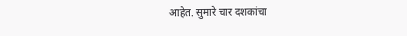आहेत. सुमारे चार दशकांचा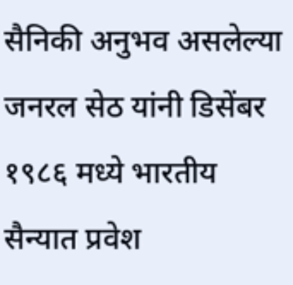सैनिकी अनुभव असलेल्या जनरल सेठ यांनी डिसेंबर १९८६ मध्ये भारतीय सैन्यात प्रवेश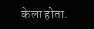केला होता.